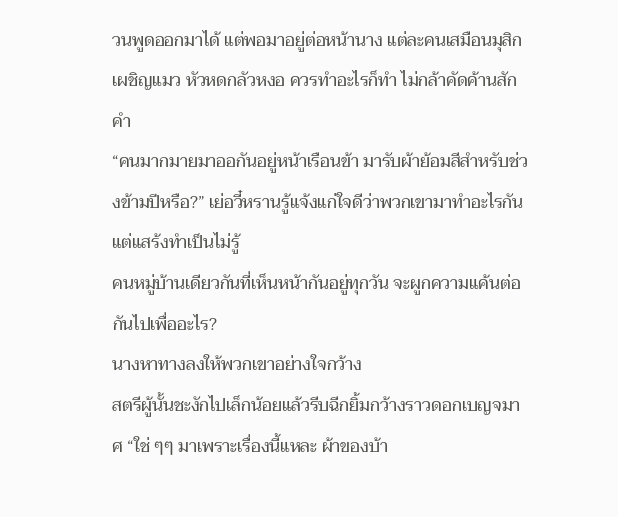วนพูดออกมาได้ แต่พอมาอยู่ต่อหน้านาง แต่ละคนเสมือนมุสิกเผชิญแมว หัวหดกลัวหงอ ควรทำอะไรก็ทำ ไม่กล้าคัดค้านสักคำ
“คนมากมายมาออกันอยู่หน้าเรือนข้า มารับผ้าย้อมสีสำหรับช่วงข้ามปีหรือ?” เย่อวี๋หรานรู้แจ้งแก่ใจดีว่าพวกเขามาทำอะไรกันแต่แสร้งทำเป็นไม่รู้
คนหมู่บ้านเดียวกันที่เห็นหน้ากันอยู่ทุกวัน จะผูกความแค้นต่อกันไปเพื่ออะไร?
นางหาทางลงให้พวกเขาอย่างใจกว้าง
สตรีผู้นั้นชะงักไปเล็กน้อยแล้วรีบฉีกยิ้มกว้างราวดอกเบญจมาศ “ใช่ ๆๆ มาเพราะเรื่องนี้แหละ ผ้าของบ้า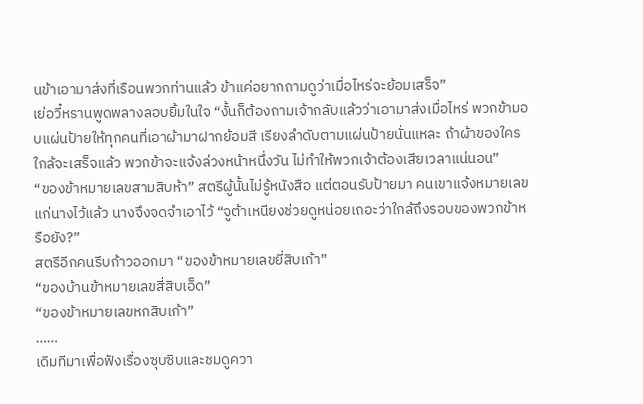นข้าเอามาส่งที่เรือนพวกท่านแล้ว ข้าแค่อยากถามดูว่าเมื่อไหร่จะย้อมเสร็จ”
เย่อวี๋หรานพูดพลางลอบยิ้มในใจ “งั้นก็ต้องถามเจ้ากลับแล้วว่าเอามาส่งเมื่อไหร่ พวกข้ามอบแผ่นป้ายให้ทุกคนที่เอาผ้ามาฝากย้อมสี เรียงลำดับตามแผ่นป้ายนั่นแหละ ถ้าผ้าของใครใกล้จะเสร็จแล้ว พวกข้าจะแจ้งล่วงหน้าหนึ่งวัน ไม่ทำให้พวกเจ้าต้องเสียเวลาแน่นอน”
“ของข้าหมายเลขสามสิบห้า” สตรีผู้นั้นไม่รู้หนังสือ แต่ตอนรับป้ายมา คนเขาแจ้งหมายเลขแก่นางไว้แล้ว นางจึงจดจำเอาไว้ “จูต้าเหนียงช่วยดูหน่อยเถอะว่าใกล้ถึงรอบของพวกข้าหรือยัง?”
สตรีอีกคนรีบก้าวออกมา “ของข้าหมายเลขยี่สิบเก้า”
“ของบ้านข้าหมายเลขสี่สิบเอ็ด”
“ของข้าหมายเลขหกสิบเก้า”
……
เดิมทีมาเพื่อฟังเรื่องซุบซิบและชมดูควา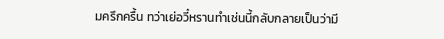มครึกครื้น ทว่าเย่อวี๋หรานทำเช่นนี้กลับกลายเป็นว่ามี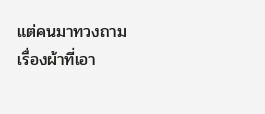แต่คนมาทวงถามเรื่องผ้าที่เอา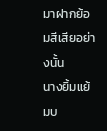มาฝากย้อมสีเสียอย่างนั้น
นางยิ้มแย้มบ